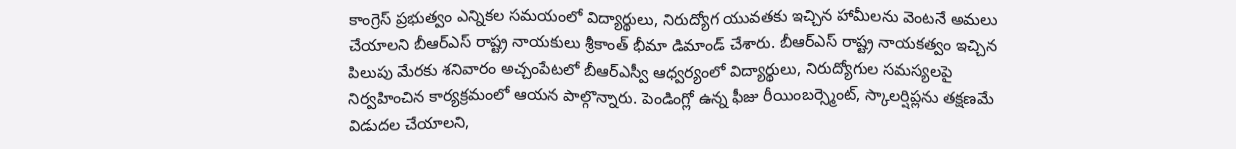కాంగ్రెస్ ప్రభుత్వం ఎన్నికల సమయంలో విద్యార్థులు, నిరుద్యోగ యువతకు ఇచ్చిన హామీలను వెంటనే అమలు చేయాలని బీఆర్ఎస్ రాష్ట్ర నాయకులు శ్రీకాంత్ భీమా డిమాండ్ చేశారు. బీఆర్ఎస్ రాష్ట్ర నాయకత్వం ఇచ్చిన పిలుపు మేరకు శనివారం అచ్చంపేటలో బీఆర్ఎస్వీ ఆధ్వర్యంలో విద్యార్థులు, నిరుద్యోగుల సమస్యలపై నిర్వహించిన కార్యక్రమంలో ఆయన పాల్గొన్నారు. పెండింగ్లో ఉన్న ఫీజు రీయింబర్స్మెంట్, స్కాలర్షిప్లను తక్షణమే విడుదల చేయాలని,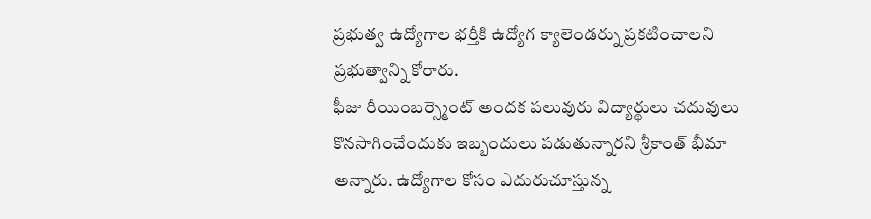ప్రభుత్వ ఉద్యోగాల భర్తీకి ఉద్యోగ క్యాలెండర్ను ప్రకటించాలని ప్రభుత్వాన్ని కోరారు.
ఫీజు రీయింబర్స్మెంట్ అందక పలువురు విద్యార్థులు చదువులు కొనసాగించేందుకు ఇబ్బందులు పడుతున్నారని శ్రీకాంత్ భీమా అన్నారు. ఉద్యోగాల కోసం ఎదురుచూస్తున్న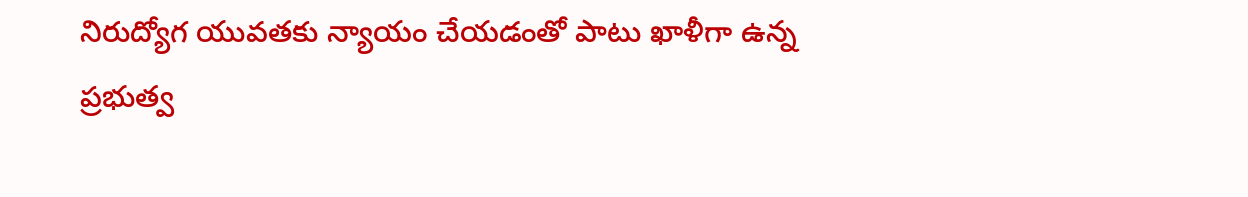నిరుద్యోగ యువతకు న్యాయం చేయడంతో పాటు ఖాళీగా ఉన్న ప్రభుత్వ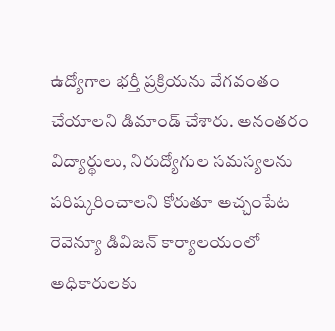ఉద్యోగాల భర్తీ ప్రక్రియను వేగవంతం చేయాలని డిమాండ్ చేశారు. అనంతరం విద్యార్థులు, నిరుద్యోగుల సమస్యలను పరిష్కరించాలని కోరుతూ అచ్చంపేట రెవెన్యూ డివిజన్ కార్యాలయంలో అధికారులకు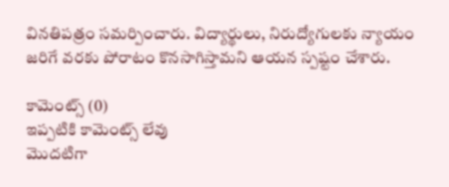వినతిపత్రం సమర్పించారు. విద్యార్థులు, నిరుద్యోగులకు న్యాయం జరిగే వరకు పోరాటం కొనసాగిస్తామని ఆయన స్పష్టం చేశారు.

కామెంట్స్ (0)
ఇప్పటికి కామెంట్స్ లేవు
మొదటిగా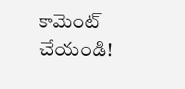కామెంట్ చేయండి!